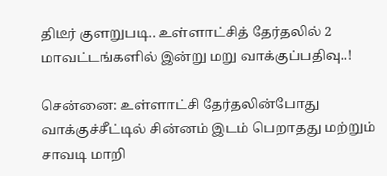திடீர் குளறுபடி.. உள்ளாட்சித் தேர்தலில் 2 மாவட்டங்களில் இன்று மறு வாக்குப்பதிவு..!

சென்னை: உள்ளாட்சி தேர்தலின்போது வாக்குச்சீட்டில் சின்னம் இடம் பெறாதது மற்றும் சாவடி மாறி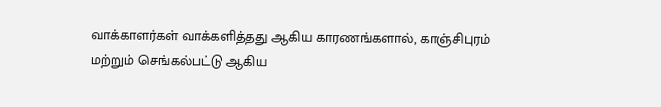வாக்காளர்கள் வாக்களித்தது ஆகிய காரணங்களால், காஞ்சிபுரம் மற்றும் செங்கல்பட்டு ஆகிய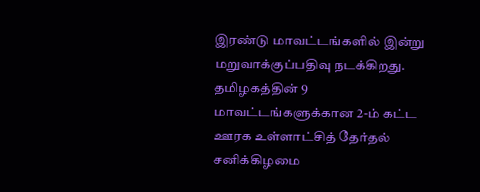இரண்டு மாவட்டங்களில் இன்று மறுவாக்குப்பதிவு நடக்கிறது. தமிழகத்தின் 9 மாவட்டங்களுக்கான 2-ம் கட்ட ஊரக உள்ளாட்சித் தேர்தல் சனிக்கிழமை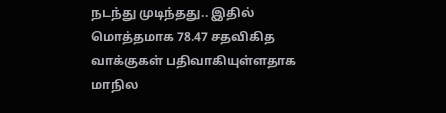நடந்து முடிந்தது.. இதில் மொத்தமாக 78.47 சதவிகித வாக்குகள் பதிவாகியுள்ளதாக மாநில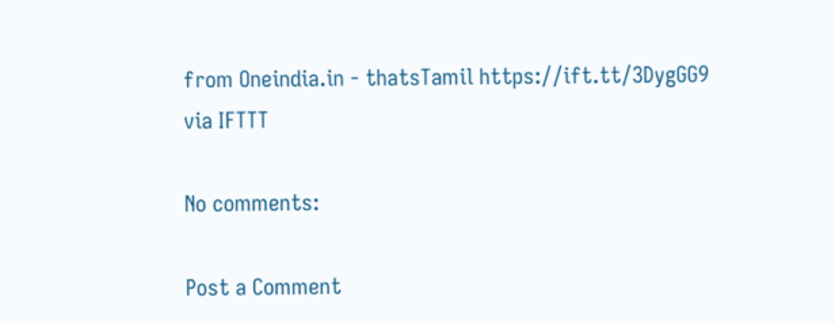from Oneindia.in - thatsTamil https://ift.tt/3DygGG9
via IFTTT

No comments:

Post a Comment